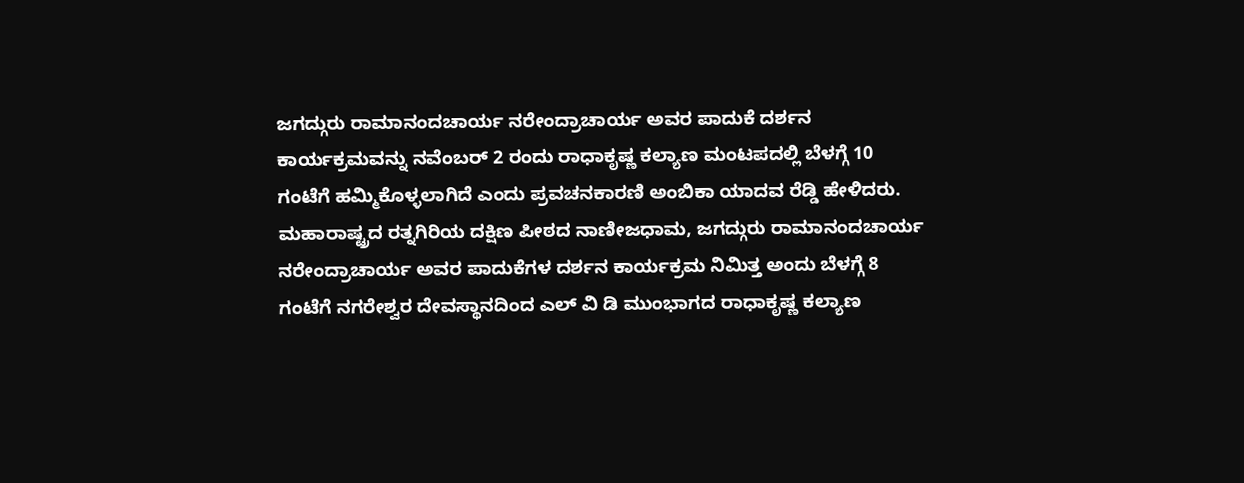ಜಗದ್ಗುರು ರಾಮಾನಂದಚಾರ್ಯ ನರೇಂದ್ರಾಚಾರ್ಯ ಅವರ ಪಾದುಕೆ ದರ್ಶನ ಕಾರ್ಯಕ್ರಮವನ್ನು ನವೆಂಬರ್ 2 ರಂದು ರಾಧಾಕೃಷ್ಣ ಕಲ್ಯಾಣ ಮಂಟಪದಲ್ಲಿ ಬೆಳಗ್ಗೆ 10 ಗಂಟೆಗೆ ಹಮ್ಮಿಕೊಳ್ಳಲಾಗಿದೆ ಎಂದು ಪ್ರವಚನಕಾರಣಿ ಅಂಬಿಕಾ ಯಾದವ ರೆಡ್ಡಿ ಹೇಳಿದರು. ಮಹಾರಾಷ್ಟ್ರದ ರತ್ನಗಿರಿಯ ದಕ್ಷಿಣ ಪೀಠದ ನಾಣೀಜಧಾಮ, ಜಗದ್ಗುರು ರಾಮಾನಂದಚಾರ್ಯ ನರೇಂದ್ರಾಚಾರ್ಯ ಅವರ ಪಾದುಕೆಗಳ ದರ್ಶನ ಕಾರ್ಯಕ್ರಮ ನಿಮಿತ್ತ ಅಂದು ಬೆಳಗ್ಗೆ 8 ಗಂಟೆಗೆ ನಗರೇಶ್ವರ ದೇವಸ್ಥಾನದಿಂದ ಎಲ್ ವಿ ಡಿ ಮುಂಭಾಗದ ರಾಧಾಕೃಷ್ಣ ಕಲ್ಯಾಣ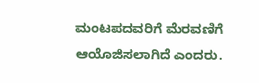ಮಂಟಪದವರಿಗೆ ಮೆರವಣಿಗೆ ಆಯೊಜಿಸಲಾಗಿದೆ ಎಂದರು.